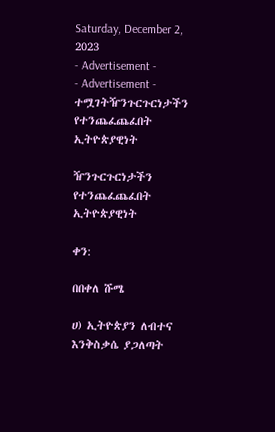Saturday, December 2, 2023
- Advertisement -
- Advertisement -
ተሟገትዥንጉርጉርነታችን የተንጨፈጨፈበት ኢትዮጵያዊነት

ዥንጉርጉርነታችን የተንጨፈጨፈበት ኢትዮጵያዊነት

ቀን:

በበቀለ ሹሜ

ሀ) ኢትዮጵያን ለብተና እንቅስቃሴ ያጋለጣት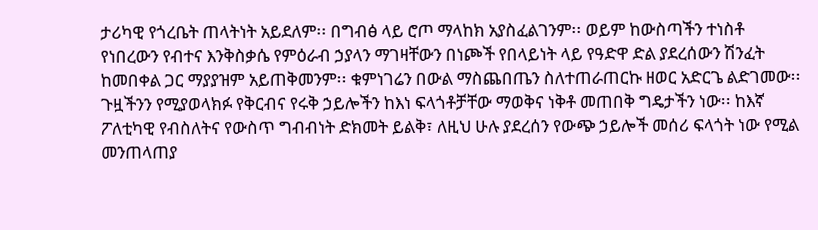ታሪካዊ የጎረቤት ጠላትነት አይደለም፡፡ በግብፅ ላይ ሮጦ ማላከክ አያስፈልገንም፡፡ ወይም ከውስጣችን ተነስቶ የነበረውን የብተና እንቅስቃሴ የምዕራብ ኃያላን ማገዛቸውን በነጮች የበላይነት ላይ የዓድዋ ድል ያደረሰውን ሽንፈት ከመበቀል ጋር ማያያዝም አይጠቅመንም፡፡ ቁምነገሬን በውል ማስጨበጤን ስለተጠራጠርኩ ዘወር አድርጌ ልድገመው፡፡ ጉዟችንን የሚያወላክፉ የቅርብና የሩቅ ኃይሎችን ከእነ ፍላጎቶቻቸው ማወቅና ነቅቶ መጠበቅ ግዴታችን ነው፡፡ ከእኛ ፖለቲካዊ የብስለትና የውስጥ ግብብነት ድክመት ይልቅ፣ ለዚህ ሁሉ ያደረሰን የውጭ ኃይሎች መሰሪ ፍላጎት ነው የሚል መንጠላጠያ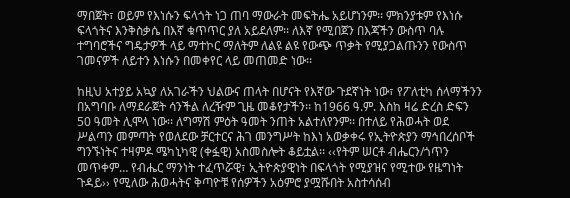ማበጀት፣ ወይም የእነሱን ፍላጎት ነጋ ጠባ ማውራት መፍትሔ አይሆነንም፡፡ ምክንያቱም የእነሱ ፍላጎትና እንቅስቃሴ በእኛ ቁጥጥር ያለ አይደለም፡፡ ለእኛ የሚበጀን በእጃችን ውስጥ ባሉ ተግባሮችና ግዴታዎች ላይ ማተኮር ማለትም ለልዩ ልዩ የውጭ ጥቃት የሚያጋልጡንን የውስጥ ገመናዎች ለይተን እነሱን በመቀየር ላይ መጠመድ ነው፡፡

ከዚህ አተያይ አኳያ ለአገራችን ህልውና ጠላት በሆናት የእኛው ጉደኛነት ነው፣ የፖለቲካ ሰላማችንን በአግባቡ ለማደራጀት ሳንችል ለረዥም ጊዜ መቆየታችን፡፡ ከ1966 ዓ.ም. እስከ ዛሬ ድረስ ድፍን 50 ዓመት ሊሞላ ነው፡፡ ለግማሽ ምዕት ዓመት ንጠት አልተለየንም፡፡ በተለይ የሕወሓት ወደ ሥልጣን መምጣት የወለደው ቻርተርና ሕገ መንግሥት ከእነ አወቃቀሩ የኢትዮጵያን ማኅበረሰቦች ግንኙነትና ተዛምዶ ሜካኒካዊ (ቀፏዊ) አስመስሎት ቆይቷል፡፡ ‹‹የትም ሠርቶ ብሔርን/ጎጥን መጥቀም… የብሔር ማንነት ተፈጥሯዊ፣ ኢትዮጵያዊነት በፍላጎት የሚያዝና የሚተው የዜግነት ጉዳይ›› የሚለው ሕወሓትና ቅጣዮቹ የሰዎችን አዕምሮ ያሟሹበት አስተሳሰብ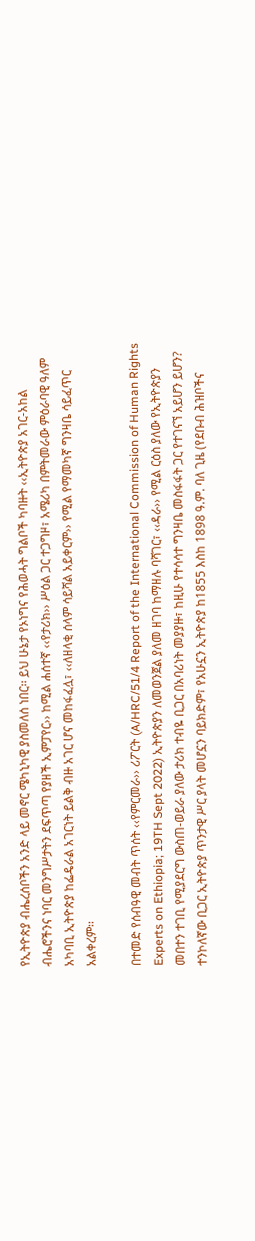የኢትዮጵያ ብሔረሰቦችን አንድ ላይ መኖር ሜካኒካዊ ያስመለሰ ነበር፡፡ ይህ ሁኔታ የኦነግና የሕወሓት ግልቦች ካባዙት ‹‹ኢትዮጵያ አገር-አከል ብሔሮችንና ነባር መንግሥታትን ደፍጥጣ የያዘች ኢምፓየር›› ከሚል ሐሰተኛ ‹‹የታሪክ›› ሥዕል ጋር ተጋግዞ፣ አሜሪካ በምትመራው ምዕራባዊ ዓለም አካባቢ ኢትዮጵያ ከፌዴራል አገርነት ይልቅ ብዙ አገር ሆና መከፋፈሏ፣ ‹‹ለዘላቂ ሰላም ሳይሻል አይቀርም›› የሚል የማመካኛ ግንዛቤ ሳይፈጥር አልቀረም፡፡

በተመድ የሰብዓዊ መብት ጥሰት ‹‹የምርመራ›› ሪፖርት (A/HRC/51/4 Report of the International Commission of Human Rights Experts on Ethiopia; 19TH Sept 2022) ኢትዮጵያን ለመወንጀል ያለመ ዘገባ ከማዘሉ ባሻገር፣ ‹‹ዳራ›› የሚል ርዕስ ያለው የኢትዮጵያን መበተን ተገቢ የሚያደርግ ውስጠ-ወይራ ያለው ታሪክ ተብዬ ቢጋር በአባሪነት መያያዙ፣ ከዚሁ የተሳሳተ ግንዛቤ መስፋፋት ጋር የተገናኘ አይሆን ይሆን? ተንኮለኛው ቢጋር ኢትዮጵያ ጥንታዊ ሥር ያላት መሆኗን ባይክድም፣ የአሁኗን ኢትዮጵያ ከ1855 እስከ 1898 ዓ.ም. ባለ ጊዜ (የደቡብ ሕዝቦችና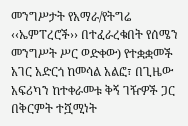መንግሥታት የአማራ/የትግሬ ‹‹ኤምፐረሮች›› በተፈራረቁበት የሰሜን መንግሥት ሥር ወድቀው) የተቋቋመች አገር አድርጎ ከመሳል አልፎ፣ በጊዜው አፍሪካን ከተቀራመቱ ቅኝ ገዥዎች ጋር በቅርምት ተሿሚነት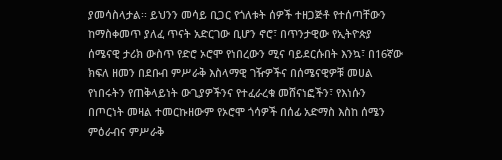ያመሳስላታል፡፡ ይህንን መሳይ ቢጋር የጎለቱት ሰዎች ተዘጋጅቶ የተሰጣቸውን ከማስቀመጥ ያለፈ ጥናት አድርገው ቢሆን ኖሮ፣ በጥንታዊው የኢትዮጵያ ሰሜናዊ ታሪክ ውስጥ የድሮ ኦሮሞ የነበረውን ሚና ባይደርሱበት እንኳ፣ በ16ኛው ክፍለ ዘመን በደቡብ ምሥራቅ እስላማዊ ገዥዎችና በሰሜናዊዎቹ መሀል የነበሩትን የጠቅላይነት ውጊያዎችንና የተፈራረቁ መሸናነፎችን፣ የእነሱን በጦርነት መዛል ተመርኩዘውም የኦሮሞ ጎሳዎች በሰፊ አድማስ እስከ ሰሜን ምዕራብና ምሥራቅ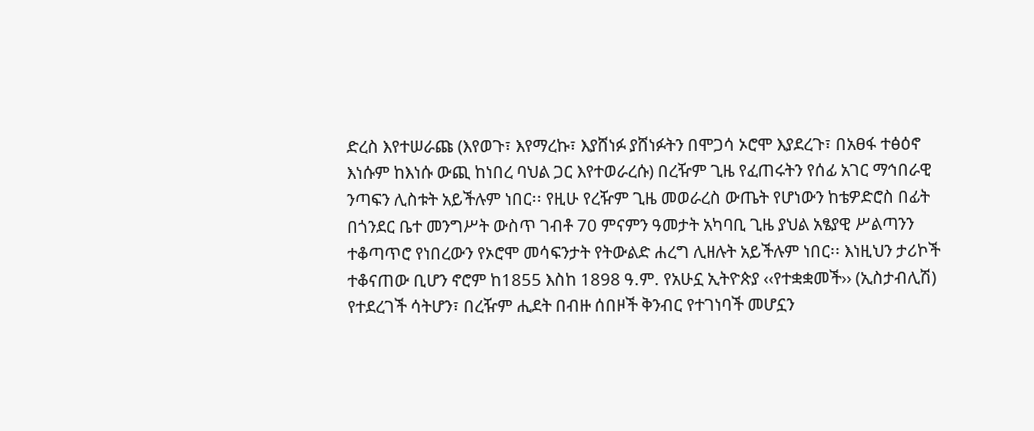ድረስ እየተሠራጩ (እየወጉ፣ እየማረኩ፣ እያሸነፉ ያሸነፉትን በሞጋሳ ኦሮሞ እያደረጉ፣ በአፀፋ ተፅዕኖ እነሱም ከእነሱ ውጪ ከነበረ ባህል ጋር እየተወራረሱ) በረዥም ጊዜ የፈጠሩትን የሰፊ አገር ማኅበራዊ ንጣፍን ሊስቱት አይችሉም ነበር፡፡ የዚሁ የረዥም ጊዜ መወራረስ ውጤት የሆነውን ከቴዎድሮስ በፊት በጎንደር ቤተ መንግሥት ውስጥ ገብቶ 70 ምናምን ዓመታት አካባቢ ጊዜ ያህል አፄያዊ ሥልጣንን ተቆጣጥሮ የነበረውን የኦሮሞ መሳፍንታት የትውልድ ሐረግ ሊዘሉት አይችሉም ነበር፡፡ እነዚህን ታሪኮች ተቆናጠው ቢሆን ኖሮም ከ1855 እስከ 1898 ዓ.ም. የአሁኗ ኢትዮጵያ ‹‹የተቋቋመች›› (ኢስታብሊሽ) የተደረገች ሳትሆን፣ በረዥም ሒደት በብዙ ሰበዞች ቅንብር የተገነባች መሆኗን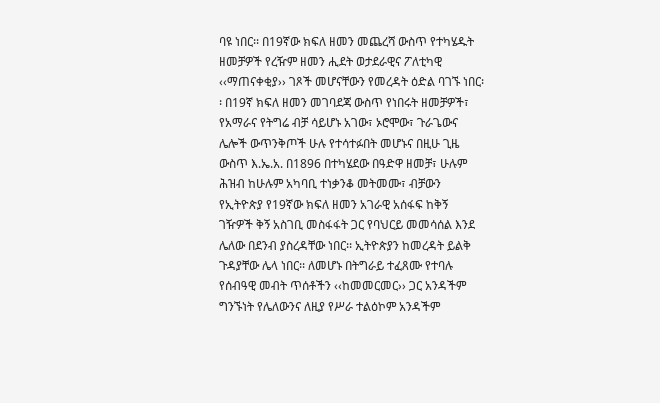ባዩ ነበር፡፡ በ19ኛው ክፍለ ዘመን መጨረሻ ውስጥ የተካሄዱት ዘመቻዎች የረዥም ዘመን ሒደት ወታደራዊና ፖለቲካዊ ‹‹ማጠናቀቂያ›› ገጾች መሆናቸውን የመረዳት ዕድል ባገኙ ነበር፡፡ በ19ኛ ክፍለ ዘመን መገባደጃ ውስጥ የነበሩት ዘመቻዎች፣ የአማራና የትግሬ ብቻ ሳይሆኑ አገው፣ ኦሮሞው፣ ጉራጌውና ሌሎች ውጥንቅጦች ሁሉ የተሳተፉበት መሆኑና በዚሁ ጊዜ ውስጥ እ.ኤ.አ. በ1896 በተካሄደው በዓድዋ ዘመቻ፣ ሁሉም ሕዝብ ከሁሉም አካባቢ ተነቃንቆ መትመሙ፣ ብቻውን የኢትዮጵያ የ19ኛው ክፍለ ዘመን አገራዊ አሰፋፍ ከቅኝ ገዥዎች ቅኝ አስገቢ መስፋፋት ጋር የባህርይ መመሳሰል እንደ ሌለው በደንብ ያስረዳቸው ነበር፡፡ ኢትዮጵያን ከመረዳት ይልቅ ጉዳያቸው ሌላ ነበር፡፡ ለመሆኑ በትግራይ ተፈጸሙ የተባሉ የሰብዓዊ መብት ጥሰቶችን ‹‹ከመመርመር›› ጋር አንዳችም ግንኙነት የሌለውንና ለዚያ የሥራ ተልዕኮም አንዳችም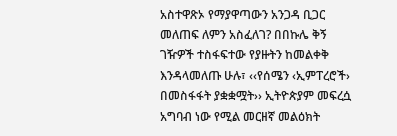አስተዋጽኦ የማያዋጣውን አንጋዳ ቢጋር መለጠፍ ለምን አስፈለገ? በበኩሌ ቅኝ ገዥዎች ተስፋፍተው የያዙትን ከመልቀቅ እንዳላመለጡ ሁሉ፣ ‹‹የሰሜን ‹ኢምፐረሮች› በመስፋፋት ያቋቋሟት›› ኢትዮጵያም መፍረሷ አግባብ ነው የሚል መርዘኛ መልዕክት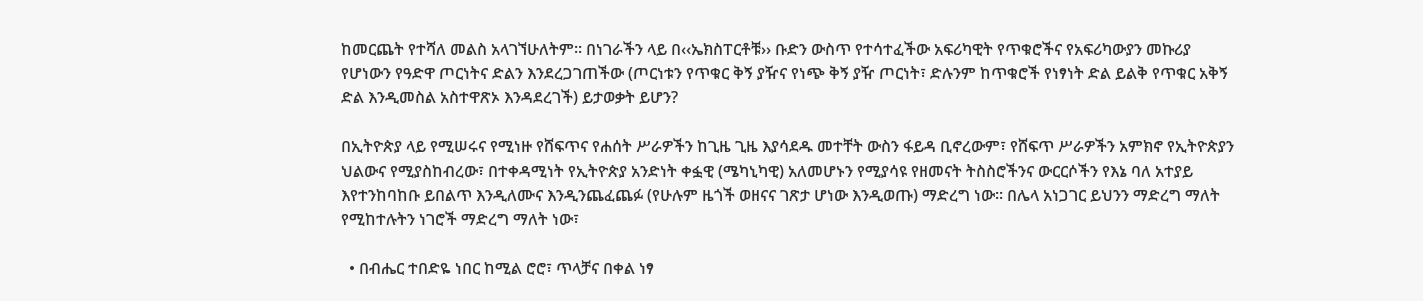ከመርጨት የተሻለ መልስ አላገኘሁለትም፡፡ በነገራችን ላይ በ‹‹ኤክስፐርቶቹ›› ቡድን ውስጥ የተሳተፈችው አፍሪካዊት የጥቁሮችና የአፍሪካውያን መኩሪያ የሆነውን የዓድዋ ጦርነትና ድልን እንደረጋገጠችው (ጦርነቱን የጥቁር ቅኝ ያዥና የነጭ ቅኝ ያዥ ጦርነት፣ ድሉንም ከጥቁሮች የነፃነት ድል ይልቅ የጥቁር አቅኝ ድል እንዲመስል አስተዋጽኦ እንዳደረገች) ይታወቃት ይሆን?

በኢትዮጵያ ላይ የሚሠሩና የሚነዙ የሸፍጥና የሐሰት ሥራዎችን ከጊዜ ጊዜ እያሳደዱ መተቸት ውስን ፋይዳ ቢኖረውም፣ የሸፍጥ ሥራዎችን አምክኖ የኢትዮጵያን ህልውና የሚያስከብረው፣ በተቀዳሚነት የኢትዮጵያ አንድነት ቀፏዊ (ሜካኒካዊ) አለመሆኑን የሚያሳዩ የዘመናት ትስስሮችንና ውርርሶችን የእኔ ባለ አተያይ እየተንከባከቡ ይበልጥ እንዲለሙና እንዲንጨፈጨፉ (የሁሉም ዜጎች ወዘናና ገጽታ ሆነው እንዲወጡ) ማድረግ ነው፡፡ በሌላ አነጋገር ይህንን ማድረግ ማለት የሚከተሉትን ነገሮች ማድረግ ማለት ነው፣

  • በብሔር ተበድዬ ነበር ከሚል ሮሮ፣ ጥላቻና በቀል ነፃ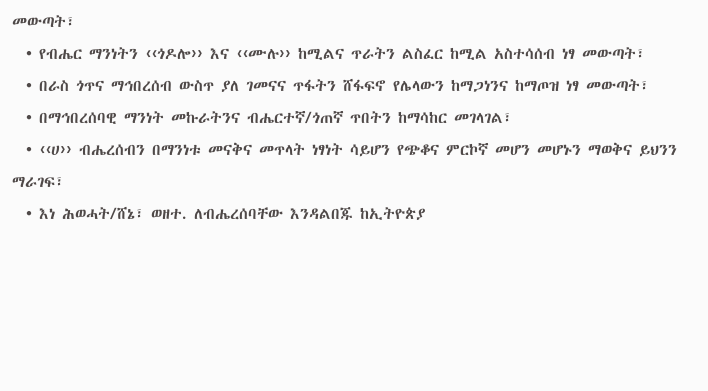መውጣት፣
  • የብሔር ማንነትን ‹‹ጎዶሎ›› እና ‹‹ሙሉ›› ከሚልና ጥራትን ልስፈር ከሚል አስተሳሰብ ነፃ መውጣት፣
  • በራስ ጎጥና ማኅበረሰብ ውስጥ ያለ ገመናና ጥፋትን ሸፋፍኖ የሌላውን ከማጋነንና ከማጦዝ ነፃ መውጣት፣
  • በማኅበረሰባዊ ማንነት መኩራትንና ብሔርተኛ/ጎጠኛ ጥበትን ከማሳከር መገላገል፣
  • ‹‹ሀ›› ብሔረሰብን በማንነቱ መናቅና መጥላት ነፃነት ሳይሆን የጭቆና ምርኮኛ መሆን መሆኑን ማወቅና ይህንን ማራገፍ፣
  • እነ ሕወሓት/ሸኔ፣ ወዘተ. ለብሔረሰባቸው እንዳልበጁ ከኢትዮጵያ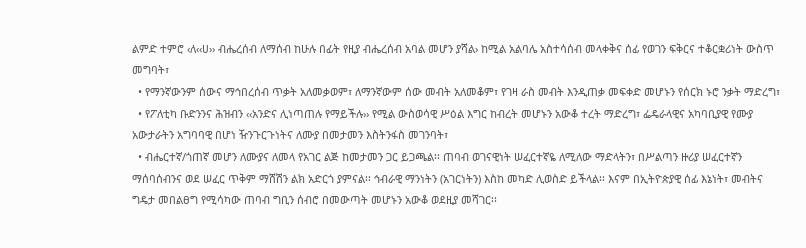ልምድ ተምሮ ‹ለ‹‹ሀ›› ብሔረሰብ ለማሰብ ከሁሉ በፊት የዚያ ብሔረሰብ አባል መሆን ያሻል› ከሚል አልባሌ አስተሳሰብ መላቀቅና ሰፊ የወገን ፍቅርና ተቆርቋሪነት ውስጥ መግባት፣
  • የማንኛውንም ሰውና ማኅበረሰብ ጥቃት አለመቃወም፣ ለማንኛውም ሰው መብት አለመቆም፣ የገዛ ራስ መብት እንዲጠቃ መፍቀድ መሆኑን የሰርክ ኑሮ ንቃት ማድረግ፣
  • የፖለቲካ ቡድንንና ሕዝብን ‹‹አንድና ሊነጣጠሉ የማይችሉ›› የሚል ውስወሳዊ ሥዕል እግር ከብረት መሆኑን አውቆ ተረት ማድረግ፣ ፌዴራላዊና አካባቢያዊ የሙያ አውታራትን አግባባዊ በሆነ ዥንጉርጉነትና ለሙያ በመታመን እስትንፋስ መገንባት፣
  • ብሔርተኛ/ጎጠኛ መሆን ለሙያና ለመላ የአገር ልጅ ከመታመን ጋር ይጋጫል፡፡ ጠባብ ወገናዊነት ሠፈርተኛዬ ለሚለው ማድላትን፣ በሥልጣን ዙሪያ ሠፈርተኛን ማሰባሰብንና ወደ ሠፈር ጥቅም ማሸሽን ልክ አድርጎ ያምናል፡፡ ኅብራዊ ማንነትን (አገርነትን) እስከ መካድ ሊወስድ ይችላል፡፡ እናም በኢትዮጵያዊ ሰፊ እኔነት፣ መብትና ግዴታ መበልፀግ የሚሳካው ጠባብ ግቢን ሰብሮ በመውጣት መሆኑን አውቆ ወደዚያ መሻገር፡፡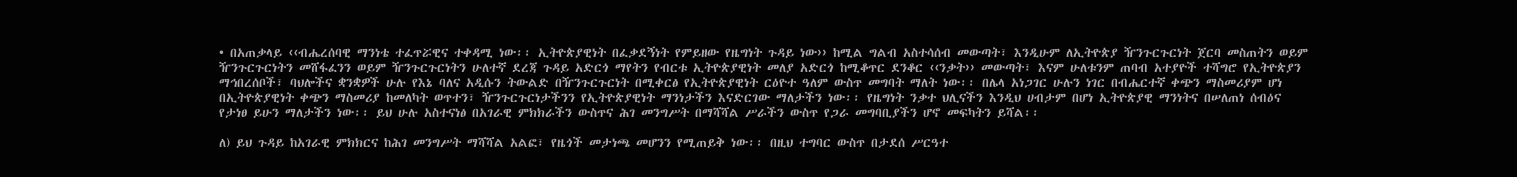• በአጠቃላይ ‹‹ብሔረሰባዊ ማንነቴ ተፈጥሯዊና ተቀዳሚ ነው፡፡ ኢትዮጵያዊነት በፈቃደኝነት የምይዘው የዜግነት ጉዳይ ነው›› ከሚል ግልብ አስተሳሰብ መውጣት፣ እንዲሁም ለኢትዮጵያ ዥንጉርጉርነት ጀርባ መስጠትን ወይም ዥንጉርጉርነትን መሸፋፈንን ወይም ዥንጉርጉርነትን ሁለተኛ ደረጃ ጉዳይ አድርጎ ማየትን የብርቱ ኢትዮጵያዊነት መለያ አድርጎ ከሚቆጥር ደንቆር ‹‹ንቃት›› መውጣት፣ እናም ሁለቱንም ጠባብ አተያዮች ተሻግሮ የኢትዮጵያን ማኅበረሰቦች፣ ባህሎችና ቋንቋዎች ሁሉ የእኔ ባለና አዲሱን ትውልድ በዥንጉርጉርነት በሚቀርፅ የኢትዮጵያዊነት ርዕዮተ ዓለም ውስጥ መግባት ማለት ነው፡፡ በሌላ አነጋገር ሁሉን ነገር በብሔርተኛ ቀጭን ማስመሪያም ሆነ በኢትዮጵያዊነት ቀጭን ማስመሪያ ከመለካት ወጥተን፣ ዥንጉርጉርነታችንን የኢትዮጵያዊነት ማንነታችን እናድርገው ማለታችን ነው፡፡ የዜግነት ንቃተ ህሊናችን እንዲህ ሀብታም በሆነ ኢትዮጵያዊ ማንነትና በሠለጠነ ሰብዕና የታነፀ ይሁን ማለታችን ነው፡፡ ይህ ሁሉ አስተናነፅ በአገራዊ ምክክራችን ውስጥና ሕገ መንግሥት በማሻሻል ሥራችን ውስጥ የጋራ መግባቢያችን ሆኖ መፍካትን ይሻል፡፡

ለ) ይህ ጉዳይ ከአገራዊ ምክክርና ከሕገ መንግሥት ማሻሻል አልፎ፣ የዜጎች መታነጫ መሆንን የሚጠይቅ ነው፡፡ በዚህ ተግባር ውስጥ በታደሰ ሥርዓተ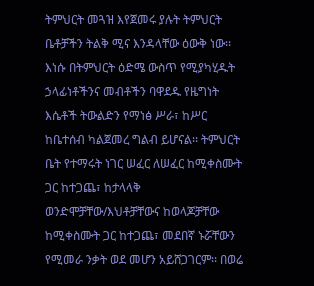ትምህርት መጓዝ እየጀመሩ ያሉት ትምህርት ቤቶቻችን ትልቅ ሚና እንዳላቸው ዕውቅ ነው፡፡ እነሱ በትምህርት ዕድሜ ውስጥ የሚያካሂዱት ኃላፊነቶችንና መብቶችን ባዋደዱ የዜግነት እሴቶች ትውልድን የማነፅ ሥራ፣ ከሥር ከቤተሰብ ካልጀመረ ግልብ ይሆናል፡፡ ትምህርት ቤት የተማሩት ነገር ሠፈር ለሠፈር ከሚቀስሙት ጋር ከተጋጨ፣ ከታላላቅ ወንድሞቻቸው/እህቶቻቸውና ከወላጆቻቸው ከሚቀስሙት ጋር ከተጋጨ፣ መደበኛ ኑሯቸውን የሚመራ ንቃት ወደ መሆን አይሸጋገርም፡፡ በወሬ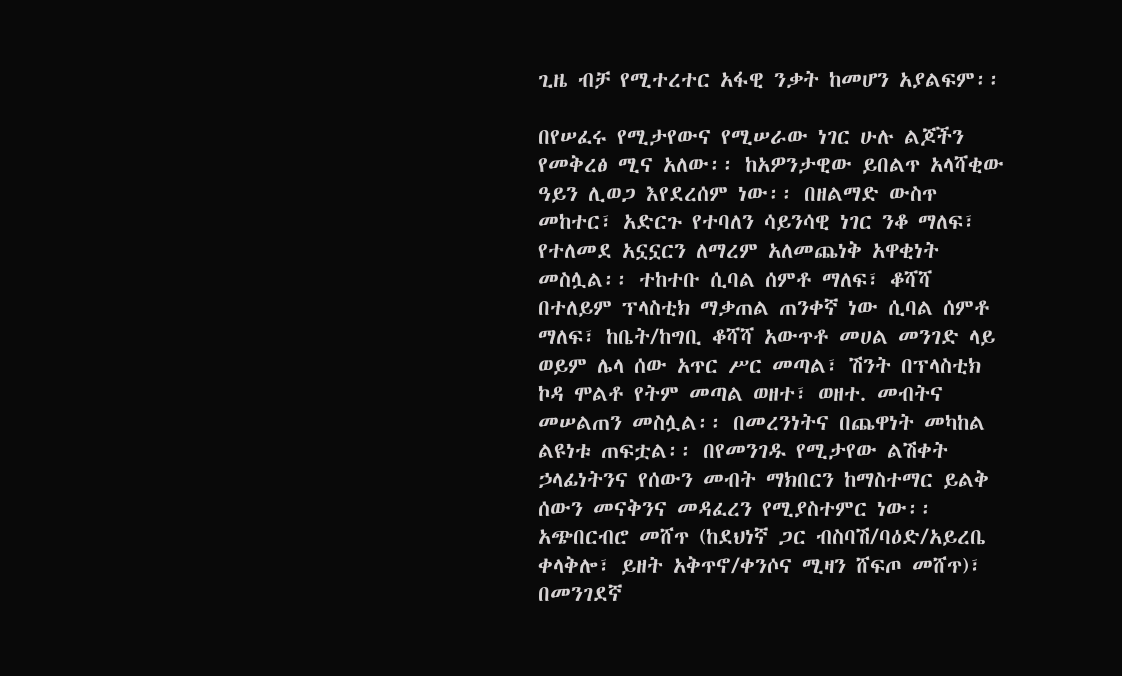ጊዜ ብቻ የሚተረተር አፋዊ ንቃት ከመሆን አያልፍም፡፡

በየሠፈሩ የሚታየውና የሚሠራው ነገር ሁሉ ልጆችን የመቅረፅ ሚና አለው፡፡ ከአዎንታዊው ይበልጥ አላሻቂው ዓይን ሊወጋ እየደረሰም ነው፡፡ በዘልማድ ውስጥ መከተር፣ አድርጉ የተባለን ሳይንሳዊ ነገር ንቆ ማለፍ፣ የተለመደ አኗኗርን ለማረም አለመጨነቅ አዋቂነት መስሏል፡፡ ተከተቡ ሲባል ሰምቶ ማለፍ፣ ቆሻሻ በተለይም ፕላስቲክ ማቃጠል ጠንቀኛ ነው ሲባል ሰምቶ ማለፍ፣ ከቤት/ከግቢ ቆሻሻ አውጥቶ መሀል መንገድ ላይ ወይም ሌላ ሰው አጥር ሥር መጣል፣ ሽንት በፕላስቲክ ኮዳ ሞልቶ የትም መጣል ወዘተ፣ ወዘተ. መብትና መሠልጠን መስሏል፡፡ በመረንነትና በጨዋነት መካከል ልዩነቱ ጠፍቷል፡፡ በየመንገዱ የሚታየው ልሽቀት ኃላፊነትንና የሰውን መብት ማክበርን ከማስተማር ይልቅ ሰውን መናቅንና መዳፈረን የሚያስተምር ነው፡፡ አጭበርብሮ መሸጥ (ከደህነኛ ጋር ብስባሽ/ባዕድ/አይረቤ ቀላቅሎ፣ ይዘት አቅጥኖ/ቀንሶና ሚዛን ሸፍጦ መሸጥ)፣ በመንገደኛ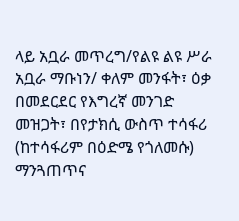ላይ አቧራ መጥረግ/የልዩ ልዩ ሥራ አቧራ ማቡነን/ ቀለም መንፋት፣ ዕቃ በመደርደር የእግረኛ መንገድ መዝጋት፣ በየታክሲ ውስጥ ተሳፋሪ (ከተሳፋሪም በዕድሜ የጎለመሱ) ማንጓጠጥና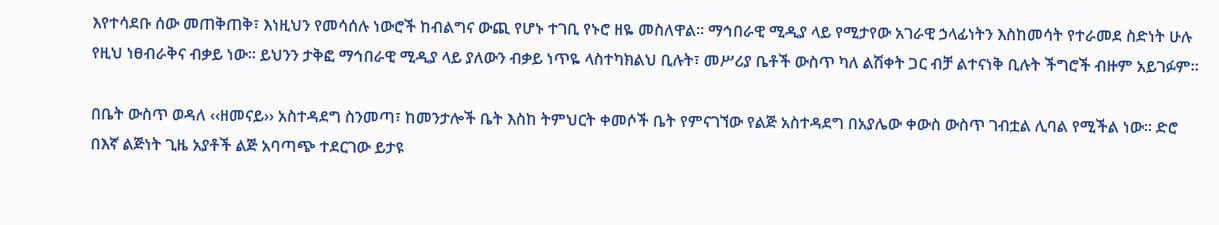እየተሳደቡ ሰው መጠቅጠቅ፣ እነዚህን የመሳሰሉ ነውሮች ከብልግና ውጪ የሆኑ ተገቢ የኑሮ ዘዬ መስለዋል፡፡ ማኅበራዊ ሚዲያ ላይ የሚታየው አገራዊ ኃላፊነትን እስከመሳት የተራመደ ስድነት ሁሉ የዚህ ነፀብራቅና ብቃይ ነው፡፡ ይህንን ታቅፎ ማኅበራዊ ሚዲያ ላይ ያለውን ብቃይ ነጥዬ ላስተካክልህ ቢሉት፣ መሥሪያ ቤቶች ውስጥ ካለ ልሽቀት ጋር ብቻ ልተናነቅ ቢሉት ችግሮች ብዙም አይገፉም፡፡

በቤት ውስጥ ወዳለ ‹‹ዘመናይ›› አስተዳደግ ስንመጣ፣ ከመንታሎች ቤት እስከ ትምህርት ቀመሶች ቤት የምናገኘው የልጅ አስተዳደግ በአያሌው ቀውስ ውስጥ ገብቷል ሊባል የሚችል ነው፡፡ ድሮ በእኛ ልጅነት ጊዜ አያቶች ልጅ አባጣጭ ተደርገው ይታዩ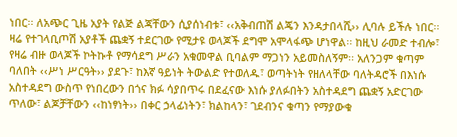ነበር፡፡ ለአጭር ጊዜ አያት የልጅ ልጃቸውን ሲያሰነብቱ፣ ‹‹አቅብጠሽ ልጄን እንዳታበላሺ›› ሊባሉ ይችሉ ነበር፡፡ ዛሬ የተገላቢጦሽ አያቶች ጨቋኝ ተደርገው የሚታዩ ወላጆች ደግሞ አሞላፋጭ ሆነዋል፡፡ ከዚህ ራመድ ተብሎ፣ የዛሬ ብዙ ወላጆች ኮትኩቶ የማሳደግ ሥራን አቁመዋል ቢባልም ማጋነን አይመስለኝም፡፡ አለንጋም ቁጣም ባለበት ‹‹ሥነ ሥርዓት›› ያደጉ፣ ከእኛ ዓይነት ትውልድ የተወለዱ፣ ወጣትነት የዘለላቸው ባለትዳሮች በእነሱ አስተዳደግ ውስጥ የነበረውን በጎና ክፉ ሳያበጥሩ በደፈናው እነሱ ያለፉበትን አስተዳደግ ጨቋኝ አድርገው ጥለው፣ ልጆቻቸውን ‹‹ከነፃነት›› በቀር ኃላፊነትን፣ ክልከላን፣ ገደብንና ቁጣን የማያውቁ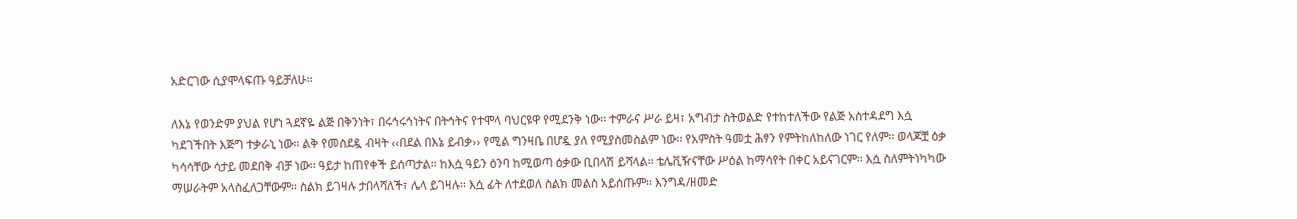አድርገው ሲያሞላፍጡ ዓይቻለሁ፡፡

ለእኔ የወንድም ያህል የሆነ ጓደኛዬ ልጅ በቅንነት፣ በሩኅሩኅነትና በትኅትና የተሞላ ባህርዩዋ የሚደንቅ ነው፡፡ ተምራና ሥራ ይዛ፣ አግብታ ስትወልድ የተከተለችው የልጅ አስተዳደግ እሷ ካደገችበት እጅግ ተቃራኒ ነው፡፡ ልቅ የመስደዷ ብዛት ‹‹በደል በእኔ ይብቃ›› የሚል ግንዛቤ በሆዷ ያለ የሚያስመስልም ነው፡፡ የአምስት ዓመቷ ሕፃን የምትከለከለው ነገር የለም፡፡ ወላጆቿ ዕቃ ካሳሳቸው ሳታይ መደበቅ ብቻ ነው፡፡ ዓይታ ከጠየቀች ይሰጣታል፡፡ ከእሷ ዓይን ዕንባ ከሚወጣ ዕቃው ቢበላሽ ይሻላል፡፡ ቴሌቪዥናቸው ሥዕል ከማሳየት በቀር አይናገርም፡፡ እሷ ስለምትነካካው ማሠራትም አላስፈለጋቸውም፡፡ ስልክ ይገዛሉ ታበላሻለች፣ ሌላ ይገዛሉ፡፡ እሷ ፊት ለተደወለ ስልክ መልስ አይሰጡም፡፡ እንግዳ/ዘመድ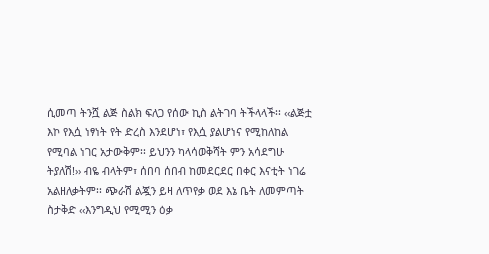ሲመጣ ትንሿ ልጅ ስልክ ፍለጋ የሰው ኪስ ልትገባ ትችላላች፡፡ ‹‹ልጅቷ እኮ የእሷ ነፃነት የት ድረስ እንደሆነ፣ የእሷ ያልሆነና የሚከለከል የሚባል ነገር አታውቅም፡፡ ይህንን ካላሳወቅሻት ምን አሳደግሁ ትያለሽ!›› ብዬ ብላትም፣ ሰበባ ሰበብ ከመደርደር በቀር እናቲት ነገሬ አልዘለቃትም፡፡ ጭራሽ ልጇን ይዛ ለጥየቃ ወደ እኔ ቤት ለመምጣት ስታቅድ ‹‹እንግዲህ የሚሚን ዕቃ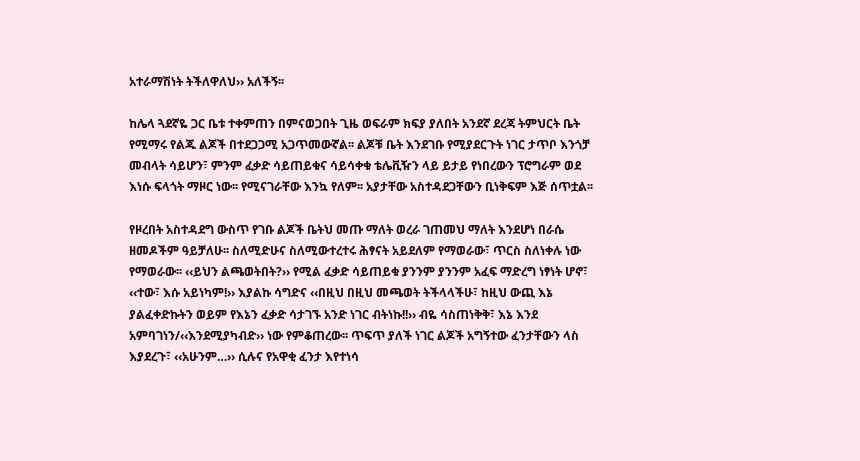አተራማሽነት ትችለዋለህ›› አለችኝ፡፡

ከሌላ ጓደኛዬ ጋር ቤቱ ተቀምጠን በምናወጋበት ጊዜ ወፍራም ክፍያ ያለበት አንደኛ ደረጃ ትምህርት ቤት የሚማሩ የልጁ ልጆች በተደጋጋሚ አጋጥመውኛል፡፡ ልጆቹ ቤት እንደገቡ የሚያደርጉት ነገር ታጥቦ እንጎቻ መብላት ሳይሆን፣ ምንም ፈቃድ ሳይጠይቁና ሳይሳቀቁ ቴሌቪዥን ላይ ይታይ የነበረውን ፕሮግራም ወደ እነሱ ፍላጎት ማዞር ነው፡፡ የሚናገራቸው እንኳ የለም፡፡ አያታቸው አስተዳደጋቸውን ቢነቅፍም እጅ ሰጥቷል፡፡

የዞረበት አስተዳደግ ውስጥ የገቡ ልጆች ቤትህ መጡ ማለት ወረራ ገጠመህ ማለት እንደሆነ በራሴ ዘመዶችም ዓይቻለሁ፡፡ ስለሚድሁና ስለሚውተረተሩ ሕፃናት አይደለም የማወራው፣ ጥርስ ስለነቀሉ ነው የማወራው፡፡ ‹‹ይህን ልጫወትበት?›› የሚል ፈቃድ ሳይጠይቁ ያንንም ያንንም አፈፍ ማድረግ ነፃነት ሆኖ፣ ‹‹ተው፣ እሱ አይነካም!›› እያልኩ ሳግድና ‹‹በዚህ በዚህ መጫወት ትችላላችሁ፣ ከዚህ ውጪ እኔ ያልፈቀድኩትን ወይም የእኔን ፈቃድ ሳታገኙ አንድ ነገር ብትነኩ!!›› ብዬ ሳስጠነቅቅ፣ እኔ እንደ አምባገነን/‹‹እንደሚያካብድ›› ነው የምቆጠረው፡፡ ጥፍጥ ያለች ነገር ልጆች አግኝተው ፈንታቸውን ላስ እያደረጉ፣ ‹‹አሁንም…›› ሲሉና የአዋቂ ፈንታ እየተነሳ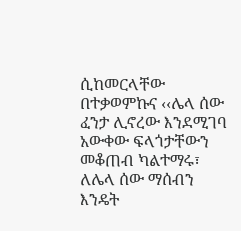ሲከመርላቸው በተቃወምኩና ‹‹ሌላ ሰው ፈንታ ሊኖረው እንደሚገባ አውቀው ፍላጎታቸውን መቆጠብ ካልተማሩ፣ ለሌላ ሰው ማሰብን እንዴት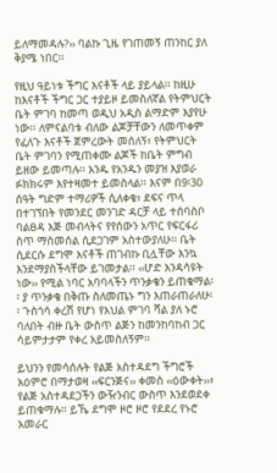ይለማመዳሉ?›› ባልኩ ጊዜ የገጠመኝ ጠንከር ያለ ቅያሜ ነበር፡፡

የዚህ ዓይነቱ ችግር እናቶች ላይ ያይላል፡፡ ከዚሁ ከእናቶች ችግር ጋር ተያይዞ ይመስለኛል የትምህርት ቤት ምገባ ከመጣ ወዲህ አዲስ ልማድም እያየሁ ነው፡፡ ለምናልባቱ ብለው ልጆቻቸውን ለመጥቀም የፈለጉ እናቶች ጀምረውት መሰለኝ፣ የትምህርት ቤት ምገባን የሚጠቀሙ ልጆች ከቤት ምግብ ይዘው ይመጣሉ፡፡ አንዱ የአንዱን መያዝ እያወራ ፉክክሩም እየተዛመተ ይመስላል፡፡ እናም በ9፡30 ሰዓት ግድም ተማሪዎች ሲለቀቁ፣ ደፍና ጥላ በተገኘበት የመንደር መንገድ ዳርቻ ላይ ተሰባስቦ ባልፀዳ እጅ መብላትና የየሰውን አጥር የፍርፋሪ ስጥ ማስመሰል ሲደጋገም አስተውያለሁ፡፡ ቤት ሲደርሱ ደግሞ እናቶች ጠገብኩ ቢሏቸው እንኳ እንደማያስችላቸው ይገመታል፡፡ ‹‹ሆድ እንዳሳዩት ነው›› የሚል ነባር አባባላችን ጥንቃቄን ይጠቁማል፡፡ ያ ጥንቃቄ በቅጡ ስለመጤኑ ግን እጠራጠራለሁ፡፡ ጉስጎሳ ቀረሽ የሆነ የእህል ምገባ ሻል ያለ ኑሮ ባለበት ብዙ ቤት ውስጥ ልጅን ከመንከባከብ ጋር ሳይምታታም የቀረ አይመስለኝም፡፡

ይህንን የመሳሰሉት የልጅ አስተዳደግ ችግሮች አዕምሮ በማታወዛ ‹‹ፍርንጅና›› ቀመስ ‹‹ዕውቀት››፣ የልጅ አስተዳደጋችን ውዥንብር ውስጥ እንደወደቀ ይጠቁማሉ፡፡ ይኼ ደግሞ ዞሮ ዞሮ የደደረ የኑሮ አመራር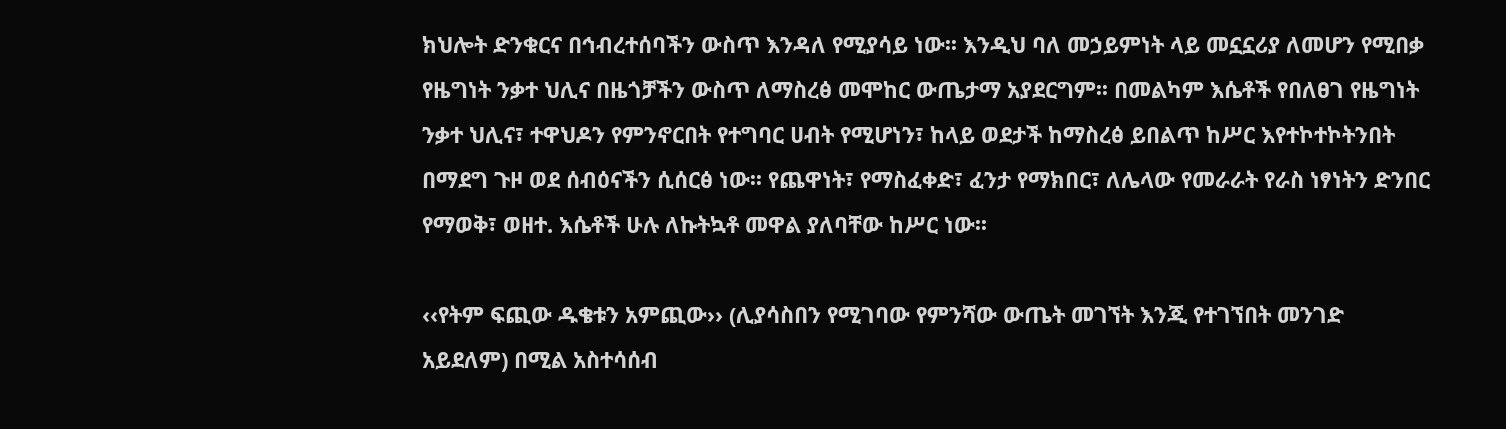ክህሎት ድንቁርና በኅብረተሰባችን ውስጥ እንዳለ የሚያሳይ ነው፡፡ እንዲህ ባለ መኃይምነት ላይ መኗኗሪያ ለመሆን የሚበቃ የዜግነት ንቃተ ህሊና በዜጎቻችን ውስጥ ለማስረፅ መሞከር ውጤታማ አያደርግም፡፡ በመልካም እሴቶች የበለፀገ የዜግነት ንቃተ ህሊና፣ ተዋህዶን የምንኖርበት የተግባር ሀብት የሚሆነን፣ ከላይ ወደታች ከማስረፅ ይበልጥ ከሥር እየተኮተኮትንበት በማደግ ጉዞ ወደ ሰብዕናችን ሲሰርፅ ነው፡፡ የጨዋነት፣ የማስፈቀድ፣ ፈንታ የማክበር፣ ለሌላው የመራራት የራስ ነፃነትን ድንበር የማወቅ፣ ወዘተ. እሴቶች ሁሉ ለኩትኳቶ መዋል ያለባቸው ከሥር ነው፡፡

‹‹የትም ፍጪው ዱቄቱን አምጪው›› (ሊያሳስበን የሚገባው የምንሻው ውጤት መገኘት እንጂ የተገኘበት መንገድ አይደለም) በሚል አስተሳሰብ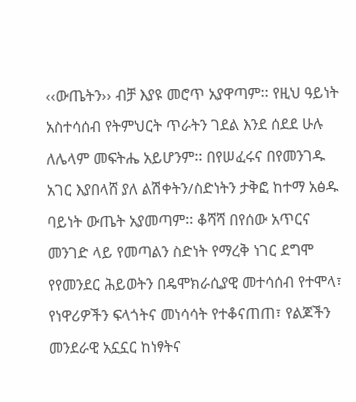‹‹ውጤትን›› ብቻ እያዩ መሮጥ አያዋጣም፡፡ የዚህ ዓይነት አስተሳሰብ የትምህርት ጥራትን ገደል እንደ ሰደደ ሁሉ ለሌላም መፍትሔ አይሆንም፡፡ በየሠፈሩና በየመንገዱ አገር እያበላሸ ያለ ልሽቀትን/ስድነትን ታቅፎ ከተማ አፅዱ ባይነት ውጤት አያመጣም፡፡ ቆሻሻ በየሰው አጥርና መንገድ ላይ የመጣልን ስድነት የማረቅ ነገር ደግሞ የየመንደር ሕይወትን በዴሞክራሲያዊ መተሳሰብ የተሞላ፣ የነዋሪዎችን ፍላጎትና መነሳሳት የተቆናጠጠ፣ የልጆችን መንደራዊ አኗኗር ከነፃትና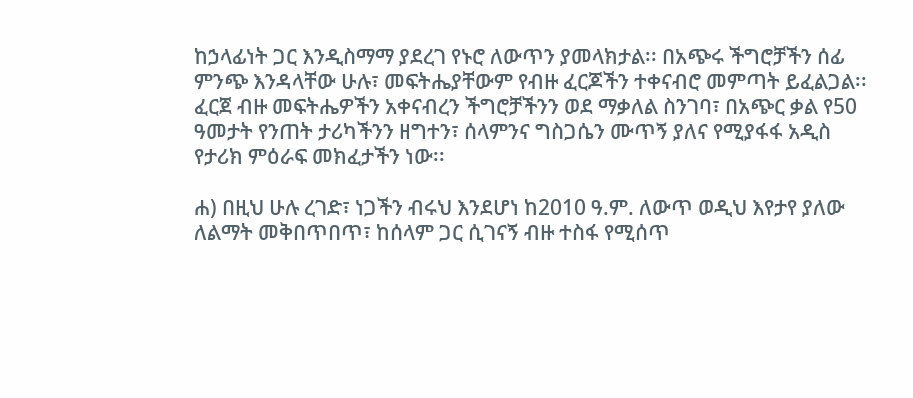ከኃላፊነት ጋር እንዲስማማ ያደረገ የኑሮ ለውጥን ያመላክታል፡፡ በአጭሩ ችግሮቻችን ሰፊ ምንጭ እንዳላቸው ሁሉ፣ መፍትሔያቸውም የብዙ ፈርጆችን ተቀናብሮ መምጣት ይፈልጋል፡፡ ፈርጀ ብዙ መፍትሔዎችን አቀናብረን ችግሮቻችንን ወደ ማቃለል ስንገባ፣ በአጭር ቃል የ50 ዓመታት የንጠት ታሪካችንን ዘግተን፣ ሰላምንና ግስጋሴን ሙጥኝ ያለና የሚያፋፋ አዲስ የታሪክ ምዕራፍ መክፈታችን ነው፡፡

ሐ) በዚህ ሁሉ ረገድ፣ ነጋችን ብሩህ እንደሆነ ከ2010 ዓ.ም. ለውጥ ወዲህ እየታየ ያለው ለልማት መቅበጥበጥ፣ ከሰላም ጋር ሲገናኝ ብዙ ተስፋ የሚሰጥ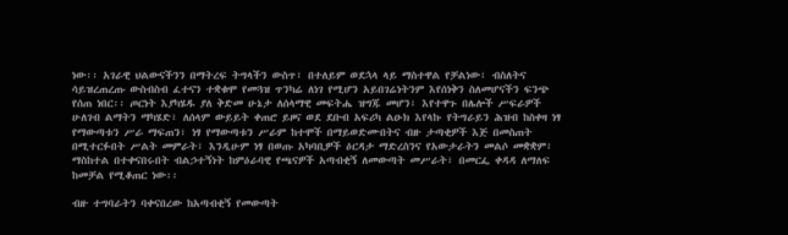ነው፡፡ አገራዊ ህልውናችንን በማትረፍ ትግላችን ውስጥ፣ በተለይም ወደኋላ ላይ ማስተዋል የቻልነው፣ ብስለትና ሳይዝረጠረጡ ውስብስብ ፈተናን ተቋቁሞ የመጓዝ ጥንካሬ ለነገ የሚሆን አይበገሬነትንም እየሰነቅን ስለመሆናችን ፍንጭ የሰጠ ነበር፡፡ ጦርነት እያካሄዱ ያለ ቅድመ ሁኔታ ለሰላማዊ መፍትሔ ዝግጁ መሆን፣ እየተዋጉ በሌሎች ሥፍራዎች ሁለገብ ልማትን ማካሄድ፣ ለሰላም ውይይት ቀጠሮ ይዞና ወደ ደቡብ አፍሪካ ልዑክ እየላኩ የትግራይን ሕዝብ ከስቀዛ ነፃ የማውጣቱን ሥራ ማፍጠን፣ ነፃ የማውጣቱን ሥራም ከተሞች በማይወድሙበትና ብዙ ታጣቂዎች እጅ በመስጠት በሚተርፉበት ሥልት መምራት፣ እንዲሁም ነፃ በወጡ አካባቢዎች ዕርዳታ ማድረስንና የአውታራትን መልሶ መቋቋም፣ ማስከተል በተቀናበሩበት ብልኃተኝነት ከምዕራባዊ የጫናዎች አጣብቂኝ ለመውጣት መሥራት፣ በመርፌ ቀዳዳ ለማለፍ ከመቻል የሚቆጠር ነው፡፡

ብዙ ተግባራትን ባቀናበረው ከአጣብቂኝ የመውጣት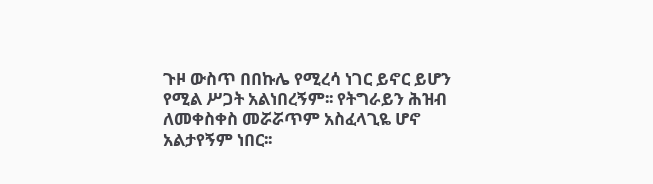ጉዞ ውስጥ በበኩሌ የሚረሳ ነገር ይኖር ይሆን የሚል ሥጋት አልነበረኝም፡፡ የትግራይን ሕዝብ ለመቀስቀስ መሯሯጥም አስፈላጊዬ ሆኖ አልታየኝም ነበር፡፡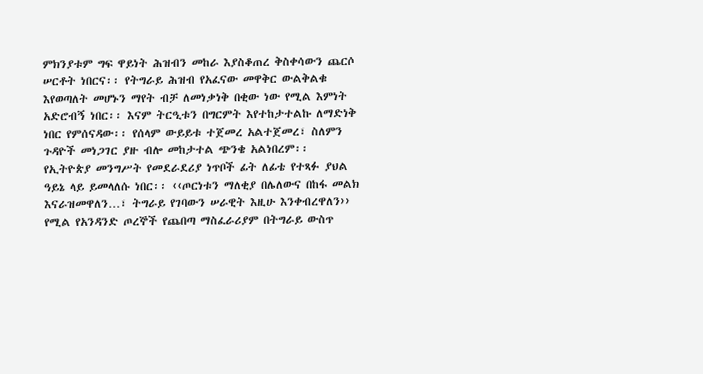ምክንያቱም ግፍ ዋይነት ሕዝብን መከራ እያስቆጠረ ቅስቀሳውን ጨርሶ ሠርቶት ነበርና፡፡ የትግራይ ሕዝብ የአፈናው መዋቅር ውልቅልቁ እየወጣለት መሆኑን ማየት ብቻ ለመነቃነቅ በቂው ነው የሚል እምነት አድሮብኝ ነበር፡፡ እናም ትርዒቱን በግርምት እየተከታተልኩ ለማድነቅ ነበር የምሰናዳው፡፡ የሰላም ውይይቱ ተጀመረ አልተጀመረ፣ ስለምን ጉዳዮች መነጋገር ያዙ ብሎ መከታተል ጭንቄ አልነበረም፡፡ የኢትዮጵያ መንግሥት የመደራደሪያ ነጥቦች ፊት ለፊቴ የተጻፉ ያህል ዓይኔ ላይ ይመላለሱ ነበር፡፡ ‹‹ጦርነቱን ማለቂያ በሌለውና በከፋ መልክ እናራዝመዋለን…፣ ትግራይ የገባውን ሠራዊት እዚሁ እንቀብረዋለን›› የሚል የአንዳንድ ጦረኞች የጨበጣ ማስፈራሪያም በትግራይ ውስጥ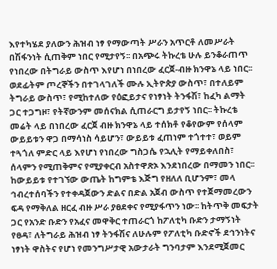እየተካሄደ ያለውን ሕዝብ ነፃ የማውጣት ሥራን አጥርቶ ለመሥራት በሽፋንነት ሲጠቅም ነበር የሚታየኝ፡፡ በአጭሩ ትኩረቴ ሁሉ ይንቆራጠጥ የነበረው በትግራይ ውስጥ እየሆነ በነበረው ፈርጀ-ብዙ ክንዋኔ ላይ ነበር፡፡ ወደፊትም ጦረኞችን በተገላገለች ሙሉ ኢትዮጵያ ውስጥ፣ በተለይም ትግራይ ውስጥ፣ የሚከተለው የዕፎይታና የነፃነት ትንፋሽ፣ ከፈካ ልማት ጋር ተጋግዞ፣ የትኛውንም መሰናክል ሲጠራርግ ይታየኝ ነበር፡፡ ትኩረቴ መሬት ላይ በነበረው ፈርጀ ብዙ ክንዋኔ ላይ ተሰክቶ የቆየውም የሰላም ውይይቱን ዋጋ በማሳነስ ሳይሆን፣ ውይይቱ ፈጠነም ተጎተተ፣ ወይም ተጓጎለ ምድር ላይ እየሆነ የነበረው ግስጋሴ የኋሊት የማይቀለበስ፣ ሰላምን የሚጠቅምና የሚያቀርብ አስተዋጽኦ እንደነበረው በማመን ነበር፡፡ ከውይይቱ የተገኘው ውጤት ከግምቴ እጅግ የዘለለ ቢሆንም፣ መላ ኅብረተሰባችን የተቀዳጀውን ድልና በድል አጀብ ውስጥ የተጀማመረውን ፍዳ የማቅለል ዘርፈ ብዙ ሥራ ያፀደቀና የሚያፋጥን ነው፡፡ ከትጥቅ መፍታት ጋር የአንድ ቡድን የአፈና መዋቅር ተጠራርጎ ከፖለቲካ ቡድን ታማኝነት የፀዳ፣ ለትግራይ ሕዝብ ነፃ ትንፋሽና ለሁሉም የፖለቲካ ቡድኖች ደኅንነትና ነፃነት ዋስትና የሆነ የመንግሥታዊ አውታራት ግንባታም እንደሚጀመር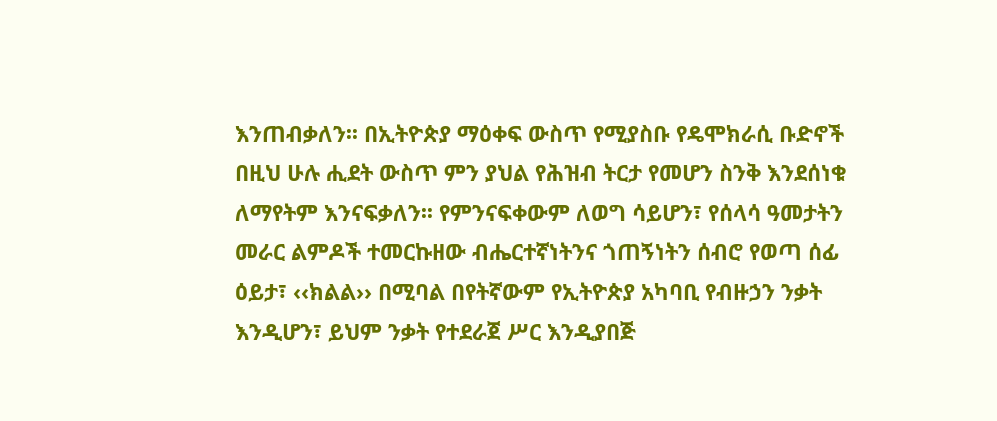እንጠብቃለን፡፡ በኢትዮጵያ ማዕቀፍ ውስጥ የሚያስቡ የዴሞክራሲ ቡድኖች በዚህ ሁሉ ሒደት ውስጥ ምን ያህል የሕዝብ ትርታ የመሆን ስንቅ እንደሰነቁ ለማየትም እንናፍቃለን፡፡ የምንናፍቀውም ለወግ ሳይሆን፣ የሰላሳ ዓመታትን መራር ልምዶች ተመርኩዘው ብሔርተኛነትንና ጎጠኝነትን ሰብሮ የወጣ ሰፊ ዕይታ፣ ‹‹ክልል›› በሚባል በየትኛውም የኢትዮጵያ አካባቢ የብዙኃን ንቃት እንዲሆን፣ ይህም ንቃት የተደራጀ ሥር እንዲያበጅ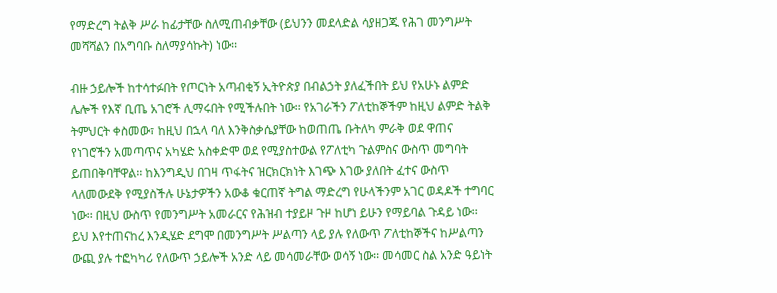የማድረግ ትልቅ ሥራ ከፊታቸው ስለሚጠብቃቸው (ይህንን መደላድል ሳያዘጋጁ የሕገ መንግሥት መሻሻልን በአግባቡ ስለማያሳኩት) ነው፡፡

ብዙ ኃይሎች ከተሳተፉበት የጦርነት አጣብቂኝ ኢትዮጵያ በብልኃት ያለፈችበት ይህ የአሁኑ ልምድ ሌሎች የእኛ ቢጤ አገሮች ሊማሩበት የሚችሉበት ነው፡፡ የአገራችን ፖለቲከኞችም ከዚህ ልምድ ትልቅ ትምህርት ቀስመው፣ ከዚህ በኋላ ባለ እንቅስቃሴያቸው ከወጠጤ ቡትለካ ምራቅ ወደ ዋጠና የነገሮችን አመጣጥና አካሄድ አስቀድሞ ወደ የሚያስተውል የፖለቲካ ጉልምስና ውስጥ መግባት ይጠበቅባቸዋል፡፡ ከእንግዲህ በገዛ ጥፋትና ዝርክርክነት እገጭ እገው ያለበት ፈተና ውስጥ ላለመውደቅ የሚያስችሉ ሁኔታዎችን አውቆ ቁርጠኛ ትግል ማድረግ የሁላችንም አገር ወዳዶች ተግባር ነው፡፡ በዚህ ውስጥ የመንግሥት አመራርና የሕዝብ ተያይዞ ጉዞ ከሆነ ይሁን የማይባል ጉዳይ ነው፡፡ ይህ እየተጠናከረ እንዲሄድ ደግሞ በመንግሥት ሥልጣን ላይ ያሉ የለውጥ ፖለቲከኞችና ከሥልጣን ውጪ ያሉ ተፎካካሪ የለውጥ ኃይሎች አንድ ላይ መሳመራቸው ወሳኝ ነው፡፡ መሳመር ስል አንድ ዓይነት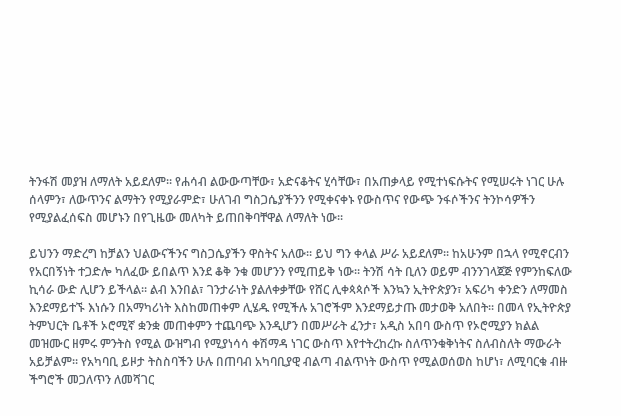ትንፋሽ መያዝ ለማለት አይደለም፡፡ የሐሳብ ልውውጣቸው፣ አድናቆትና ሂሳቸው፣ በአጠቃላይ የሚተነፍሱትና የሚሠሩት ነገር ሁሉ ሰላምን፣ ለውጥንና ልማትን የሚያራምድ፣ ሁለገብ ግስጋሴያችንን የሚቀናቀኑ የውስጥና የውጭ ንፋሶችንና ትንኮሳዎችን የሚያልፈሰፍስ መሆኑን በየጊዜው መለካት ይጠበቅባቸዋል ለማለት ነው፡፡

ይህንን ማድረግ ከቻልን ህልውናችንና ግስጋሴያችን ዋስትና አለው፡፡ ይህ ግን ቀላል ሥራ አይደለም፡፡ ከአሁንም በኋላ የሚኖርብን የአርበኝነት ተጋድሎ ካለፈው ይበልጥ እንደ ቆቅ ንቁ መሆንን የሚጠይቅ ነው፡፡ ትንሽ ሳት ቢለን ወይም ብንንገላጀጅ የምንከፍለው ኪሳራ ውድ ሊሆን ይችላል፡፡ ልብ እንበል፣ ገንታራነት ያልለቀቃቸው የሸር ሊቀጳጳሶች እንኳን ኢትዮጵያን፣ አፍሪካ ቀንድን ለማመስ እንደማይተኙ እነሱን በአማካሪነት እስከመጠቀም ሊሄዱ የሚችሉ አገሮችም እንደማይታጡ መታወቅ አለበት፡፡ በመላ የኢትዮጵያ ትምህርት ቤቶች ኦሮሚኛ ቋንቋ መጠቀምን ተጨባጭ እንዲሆን በመሥራት ፈንታ፣ አዲስ አበባ ውስጥ የኦሮሚያን ክልል መዝሙር ዘምሩ ምንትስ የሚል ውዝግብ የሚያነሳሳ ቀሽማዳ ነገር ውስጥ እየተትረከረኩ ስለጥንቁቅነትና ስለብስለት ማውራት አይቻልም፡፡ የአካባቢ ይዞታ ትስስባችን ሁሉ በጠባብ አካባቢያዊ ብልጣ ብልጥነት ውስጥ የሚልወሰወስ ከሆነ፣ ለሚባርቁ ብዙ ችግሮች መጋለጥን ለመሻገር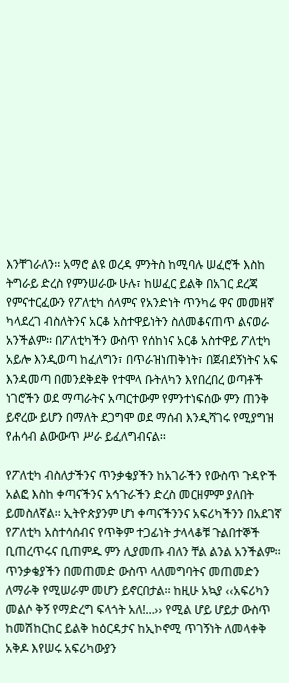እንቸገራለን፡፡ አማሮ ልዩ ወረዳ ምንትስ ከሚባሉ ሠፈሮች እስከ ትግራይ ድረስ የምንሠራው ሁሉ፣ ከሠፈር ይልቅ በአገር ደረጃ የምናተርፈውን የፖለቲካ ሰላምና የአንድነት ጥንካሬ ዋና መመዘኛ ካላደረገ ብስለትንና አርቆ አስተዋይነትን ስለመቆናጠጥ ልናወራ አንችልም፡፡ በፖለቲካችን ውስጥ የሰከነና አርቆ አስተዋይ ፖለቲካ አይሎ እንዲወጣ ከፈለግን፣ በጥራዝነጠቅነት፣ በጀብደኝነትና አፍ እንዳመጣ በመንደቅደቅ የተሞላ ቡትለካን እየበረበረ ወጣቶች ነገሮችን ወደ ማጣራትና አጣርተውም የምንተነፍሰው ምን ጠንቅ ይኖረው ይሆን በማለት ደጋግሞ ወደ ማሰብ እንዲሻገሩ የሚያግዝ የሐሳብ ልውውጥ ሥራ ይፈለግብናል፡፡

የፖለቲካ ብስለታችንና ጥንቃቄያችን ከአገራችን የውስጥ ጉዳዮች አልፎ እስከ ቀጣናችንና አኅጉራችን ድረስ መርዘምም ያለበት ይመስለኛል፡፡ ኢትዮጵያንም ሆነ ቀጣናችንንና አፍሪካችንን በአደገኛ የፖለቲካ አስተሳሰብና የጥቅም ተጋፊነት ታላላቆቹ ጉልበተኞች ቢጠረጥሩና ቢጠምዱ ምን ሊያመጡ ብለን ቸል ልንል አንችልም፡፡ ጥንቃቄያችን በመጠመድ ውስጥ ላለመግባትና መጠመድን ለማራቅ የሚሠራም መሆን ይኖርበታል፡፡ ከዚሁ አኳያ ‹‹አፍሪካን መልሶ ቅኝ የማድረግ ፍላጎት አለ!…›› የሚል ሆይ ሆይታ ውስጥ ከመሽከርከር ይልቅ ከዕርዳታና ከኢኮኖሚ ጥገኝነት ለመላቀቅ አቅዶ እየሠሩ አፍሪካውያን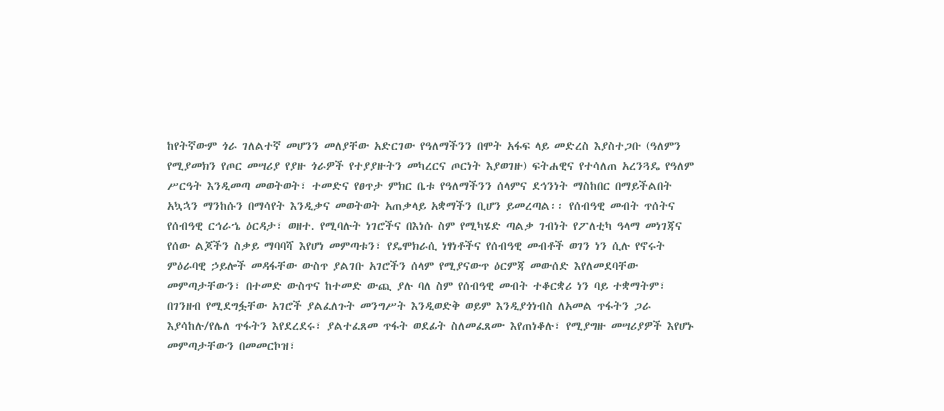ከየትኛውም ጎራ ገለልተኛ መሆንን መለያቸው አድርገው የዓለማችንን በሞት አፋፍ ላይ መድረስ እያስተጋቡ (ዓለምን የሚያመክን የጦር መሣሪያ የያዙ ጎራዎች የተያያዙትን መካረርና ጦርነት እያወገዙ) ፍትሐዊና የተሳለጠ አረንጓዴ የዓለም ሥርዓት እንዲመጣ መወትወት፣ ተመድና የፀጥታ ምክር ቤቱ የዓለማችንን ሰላምና ደኅንነት ማስከበር በማይችልበት አኳኋን ማንከሱን በማሳየት እንዲቃና መወትወት አጠቃላይ አቋማችን ቢሆን ይመረጣል፡፡ የሰብዓዊ መብት ጥሰትና የሰብዓዊ ርኅራኄ ዕርዳታ፣ ወዘተ. የሚባሉት ነገሮችና በእነሱ ስም የሚካሄድ ጣልቃ ገብነት የፖለቲካ ዓላማ መነገጃና የሰው ልጆችን ስቃይ ማባባሻ እየሆነ መምጣቱን፣ የዴሞክራሲ ነፃነቶችና የሰብዓዊ መብቶች ወገን ነን ሲሉ የኖሩት ምዕራባዊ ኃይሎች መዳፋቸው ውስጥ ያልገቡ አገሮችን ሰላም የሚያናውጥ ዕርምጃ መውሰድ እየለመደባቸው መምጣታቸውን፣ በተመድ ውስጥና ከተመድ ውጪ ያሉ ባለ ስም የሰብዓዊ መብት ተቆርቋሪ ነን ባይ ተቋማትም፣ በገንዘብ የሚደግፏቸው አገሮች ያልፈለጉት መንግሥት እንዲወድቅ ወይም እንዲያጎነብስ ለአመል ጥፋትን ጋራ እያሳከሉ/የሌለ ጥፋትን እየደረደሩ፣ ያልተፈጸመ ጥፋት ወደፊት ስለመፈጸሙ እየጠነቆሉ፣ የሚያግዙ መሣሪያዎች እየሆኑ መምጣታቸውን በመመርኮዝ፣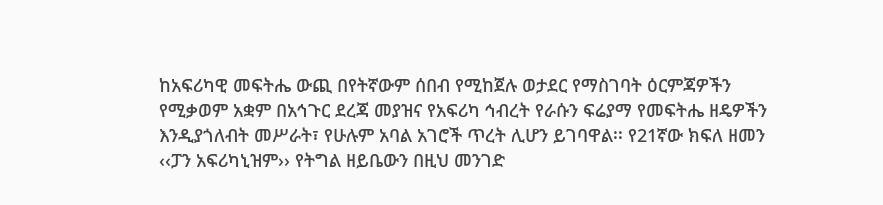ከአፍሪካዊ መፍትሔ ውጪ በየትኛውም ሰበብ የሚከጀሉ ወታደር የማስገባት ዕርምጃዎችን የሚቃወም አቋም በአኅጉር ደረጃ መያዝና የአፍሪካ ኅብረት የራሱን ፍሬያማ የመፍትሔ ዘዴዎችን እንዲያጎለብት መሥራት፣ የሁሉም አባል አገሮች ጥረት ሊሆን ይገባዋል፡፡ የ21ኛው ክፍለ ዘመን ‹‹ፓን አፍሪካኒዝም›› የትግል ዘይቤውን በዚህ መንገድ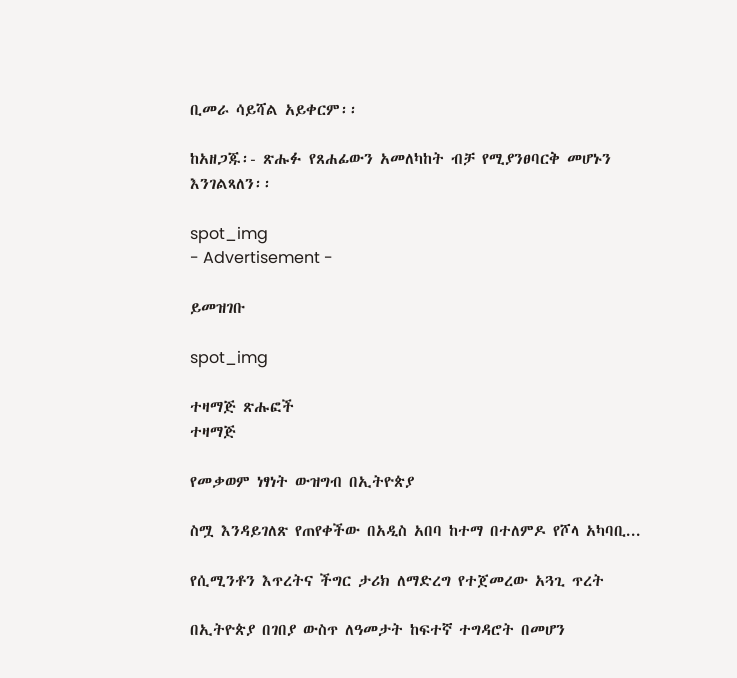ቢመራ ሳይሻል አይቀርም፡፡

ከአዘጋጁ፡- ጽሑፉ የጸሐፊውን አመለካከት ብቻ የሚያንፀባርቅ መሆኑን እንገልጻለን፡፡

spot_img
- Advertisement -

ይመዝገቡ

spot_img

ተዛማጅ ጽሑፎች
ተዛማጅ

የመቃወም ነፃነት ውዝግብ በኢትዮጵያ

ስሟ እንዳይገለጽ የጠየቀችው በአዲስ አበባ ከተማ በተለምዶ የሾላ አካባቢ...

የሲሚንቶን እጥረትና ችግር ታሪክ ለማድረግ የተጀመረው አጓጊ ጥረት

በኢትዮጵያ በገበያ ውስጥ ለዓመታት ከፍተኛ ተግዳሮት በመሆን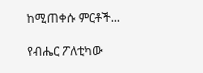ከሚጠቀሱ ምርቶች...

የብሔር ፖለቲካው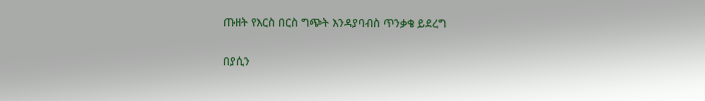ጡዘት የእርስ በርስ ግጭት እንዳያባብስ ጥንቃቄ ይደረግ

በያሲን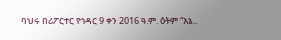ባህሩ በሪፖርተር የኅዳር 9 ቀን 2016 ዓ.ም. ዕትም “እኔ...